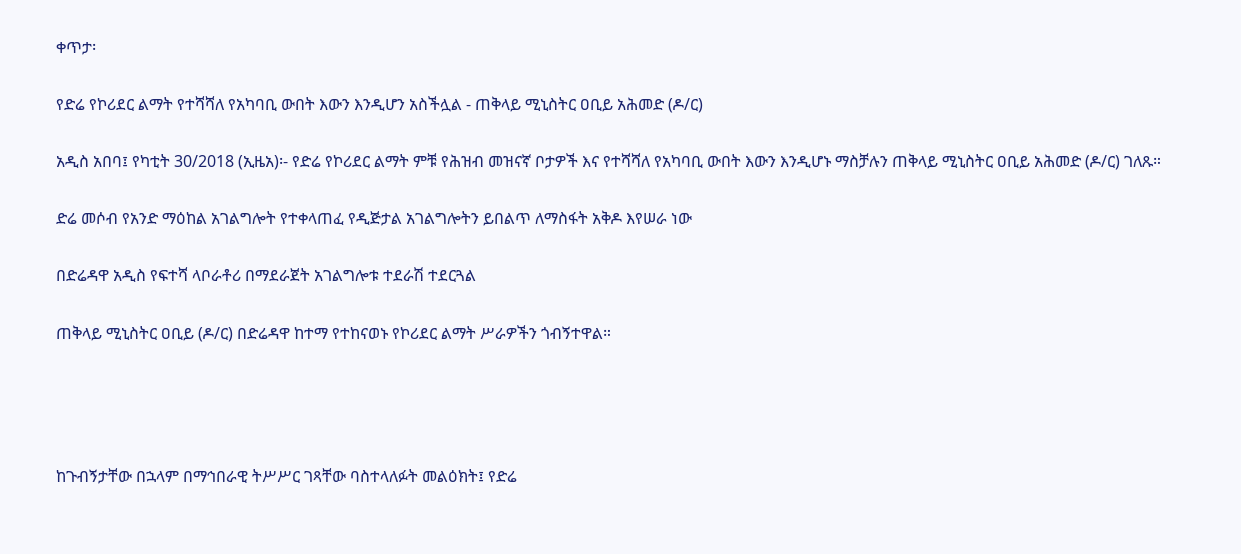ቀጥታ፡

የድሬ የኮሪደር ልማት የተሻሻለ የአካባቢ ውበት እውን እንዲሆን አስችሏል - ጠቅላይ ሚኒስትር ዐቢይ አሕመድ (ዶ/ር)

አዲስ አበባ፤ የካቲት 30/2018 (ኢዜአ)፡- የድሬ የኮሪደር ልማት ምቹ የሕዝብ መዝናኛ ቦታዎች እና የተሻሻለ የአካባቢ ውበት እውን እንዲሆኑ ማስቻሉን ጠቅላይ ሚኒስትር ዐቢይ አሕመድ (ዶ/ር) ገለጹ።

ድሬ መሶብ የአንድ ማዕከል አገልግሎት የተቀላጠፈ የዲጅታል አገልግሎትን ይበልጥ ለማስፋት አቅዶ እየሠራ ነው

በድሬዳዋ አዲስ የፍተሻ ላቦራቶሪ በማደራጀት አገልግሎቱ ተደራሽ ተደርጓል

ጠቅላይ ሚኒስትር ዐቢይ (ዶ/ር) በድሬዳዋ ከተማ የተከናወኑ የኮሪደር ልማት ሥራዎችን ጎብኝተዋል።




ከጉብኝታቸው በኋላም በማኅበራዊ ትሥሥር ገጻቸው ባስተላለፉት መልዕክት፤ የድሬ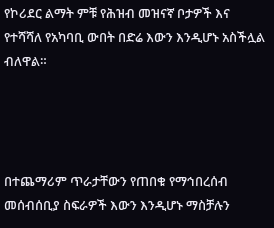የኮሪደር ልማት ምቹ የሕዝብ መዝናኛ ቦታዎች እና የተሻሻለ የአካባቢ ውበት በድሬ እውን እንዲሆኑ አስችሏል ብለዋል።




በተጨማሪም ጥራታቸውን የጠበቁ የማኅበረሰብ መሰብሰቢያ ስፍራዎች እውን እንዲሆኑ ማስቻሉን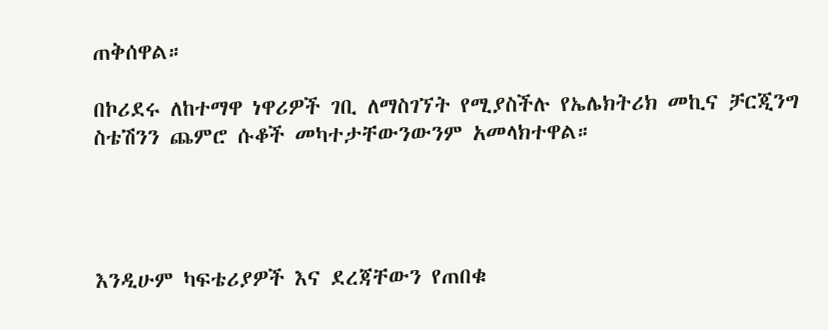ጠቅሰዋል።

በኮሪደሩ ለከተማዋ ነዋሪዎች ገቢ ለማስገኘት የሚያስችሉ የኤሌክትሪክ መኪና ቻርጂንግ ስቴሽንን ጨምሮ ሱቆች መካተታቸውንውንም አመላክተዋል።




እንዲሁም ካፍቴሪያዎች እና ደረጃቸውን የጠበቁ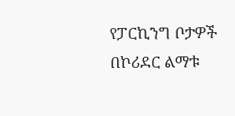የፓርኪንግ ቦታዎች በኮሪደር ልማቱ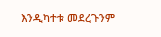እንዲካተቱ መደረጉንም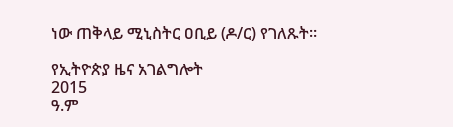ነው ጠቅላይ ሚኒስትር ዐቢይ (ዶ/ር) የገለጹት።

የኢትዮጵያ ዜና አገልግሎት
2015
ዓ.ም